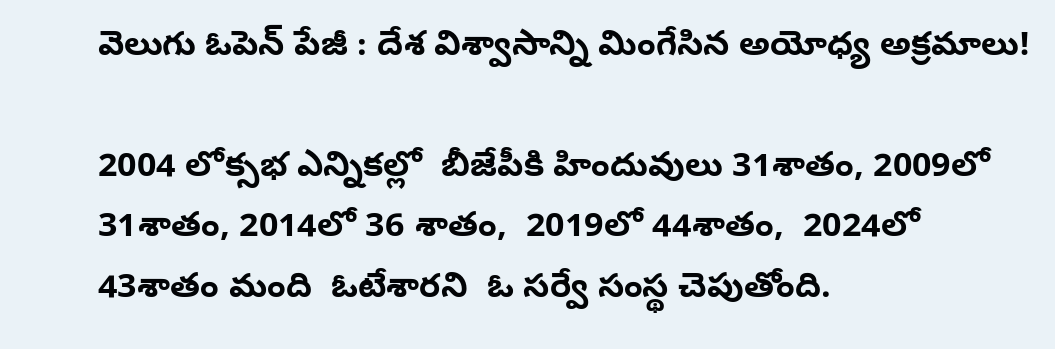వెలుగు ఓపెన్ పేజీ : దేశ విశ్వాసాన్ని మింగేసిన అయోధ్య అక్రమాలు!

2004 లోక్సభ ఎన్నికల్లో  బీజేపీకి హిందువులు 31శాతం, 2009లో 31శాతం, 2014లో 36 శాతం,  2019లో 44శాతం,  2024లో 43శాతం మంది  ఓటేశారని  ఓ సర్వే సంస్థ చెపుతోంది.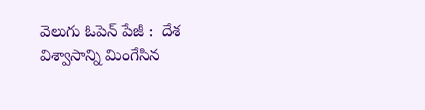వెలుగు ఓపెన్ పేజీ :  దేశ విశ్వాసాన్ని మింగేసిన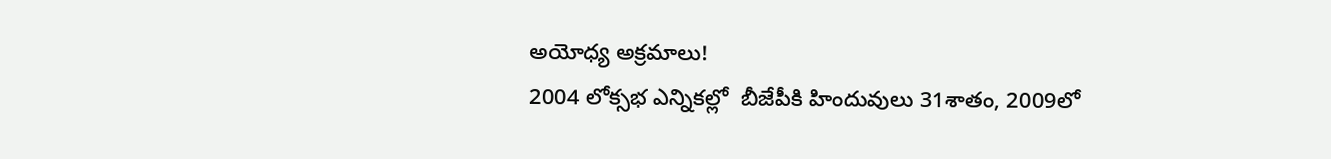అయోధ్య అక్రమాలు!
2004 లోక్సభ ఎన్నికల్లో  బీజేపీకి హిందువులు 31శాతం, 2009లో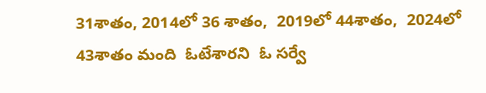31శాతం, 2014లో 36 శాతం,  2019లో 44శాతం,  2024లో 43శాతం మంది  ఓటేశారని  ఓ సర్వే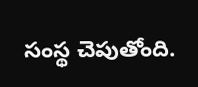సంస్థ చెపుతోంది.